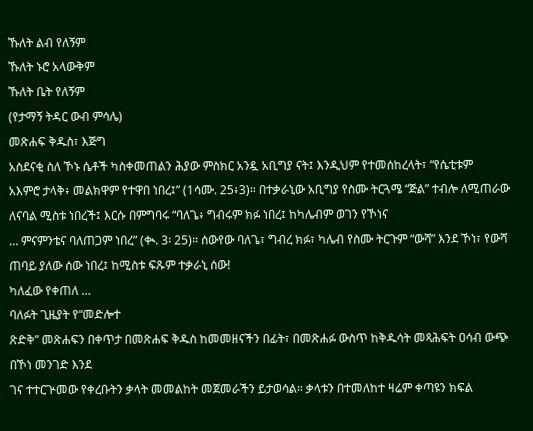ኹለት ልብ የለኝም
ኹለት ኑሮ አላውቅም
ኹለት ቤት የለኝም
(የታማኝ ትዳር ውብ ምሳሌ)
መጽሐፍ ቅዱስ፣ እጅግ
አስደናቂ ስለ ኾኑ ሴቶች ካስቀመጠልን ሕያው ምስክር አንዷ አቢግያ ናት፤ እንዲህም የተመሰከረላት፣ “የሴቲቱም
አእምሮ ታላቅ፥ መልክዋም የተዋበ ነበረ፤” (1ሳሙ. 25፥3)። በተቃራኒው አቢግያ የስሙ ትርጓሜ “ጅል” ተብሎ ለሚጠራው
ለናባል ሚስቱ ነበረች፤ እርሱ በምግባሩ “ባለጌ፥ ግብሩም ክፉ ነበረ፤ ከካሌብም ወገን የኾነና
… ምናምንቴና ባለጠጋም ነበረ” (ቊ. 3፡ 25)። ሰውየው ባለጌ፣ ግብረ ክፉ፣ ካሌብ የስሙ ትርጉም “ውሻ” እንደ ኾነ፣ የውሻ
ጠባይ ያለው ሰው ነበረ፤ ከሚስቱ ፍጹም ተቃራኒ ሰው!
ካለፈው የቀጠለ …
ባለፉት ጊዜያት የ“መድሎተ
ጽድቅ” መጽሐፍን በቀጥታ በመጽሐፍ ቅዱስ ከመመዘናችን በፊት፣ በመጽሐፉ ውስጥ ከቅዱሳት መጻሕፍት ዐሳብ ውጭ በኾነ መንገድ እንደ
ገና ተተርጕመው የቀረቡትን ቃላት መመልከት መጀመራችን ይታወሳል። ቃላቱን በተመለከተ ዛሬም ቀጣዩን ክፍል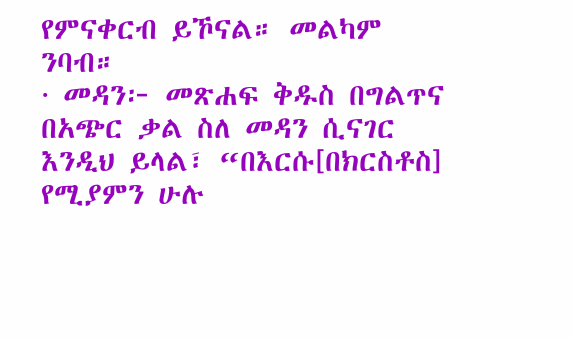የምናቀርብ ይኾናል። መልካም
ንባብ።
· መዳን፦ መጽሐፍ ቅዱስ በግልጥና በአጭር ቃል ስለ መዳን ሲናገር እንዲህ ይላል፣ “በእርሱ[በክርስቶስ] የሚያምን ሁሉ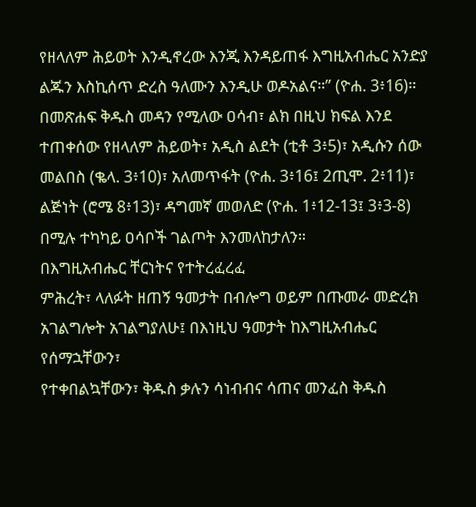የዘላለም ሕይወት እንዲኖረው እንጂ እንዳይጠፋ እግዚአብሔር አንድያ ልጁን እስኪሰጥ ድረስ ዓለሙን እንዲሁ ወዶአልና።” (ዮሐ. 3፥16)። በመጽሐፍ ቅዱስ መዳን የሚለው ዐሳብ፣ ልክ በዚህ ክፍል እንደ ተጠቀሰው የዘላለም ሕይወት፣ አዲስ ልደት (ቲቶ 3፥5)፣ አዲሱን ሰው መልበስ (ቈላ. 3፥10)፣ አለመጥፋት (ዮሐ. 3፥16፤ 2ጢሞ. 2፥11)፣ ልጅነት (ሮሜ 8፥13)፣ ዳግመኛ መወለድ (ዮሐ. 1፥12-13፤ 3፥3-8) በሚሉ ተካካይ ዐሳቦች ገልጦት እንመለከታለን።
በእግዚአብሔር ቸርነትና የተትረፈረፈ
ምሕረት፣ ላለፉት ዘጠኝ ዓመታት በብሎግ ወይም በጡመራ መድረክ አገልግሎት አገልግያለሁ፤ በእነዚህ ዓመታት ከእግዚአብሔር የሰማኋቸውን፣
የተቀበልኳቸውን፣ ቅዱስ ቃሉን ሳነብብና ሳጠና መንፈስ ቅዱስ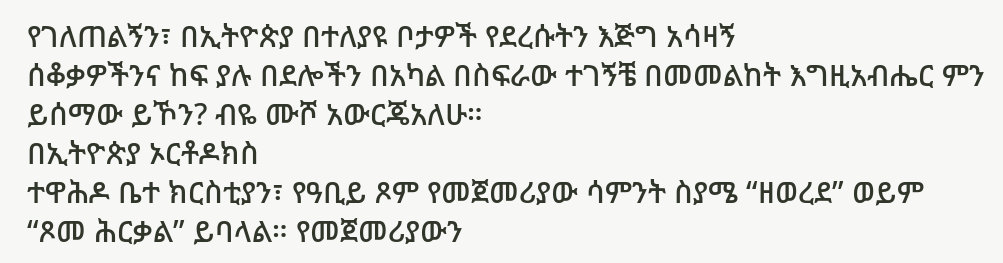የገለጠልኝን፣ በኢትዮጵያ በተለያዩ ቦታዎች የደረሱትን እጅግ አሳዛኝ
ሰቆቃዎችንና ከፍ ያሉ በደሎችን በአካል በስፍራው ተገኝቼ በመመልከት እግዚአብሔር ምን ይሰማው ይኾን? ብዬ ሙሾ አውርጄአለሁ።
በኢትዮጵያ ኦርቶዶክስ
ተዋሕዶ ቤተ ክርስቲያን፣ የዓቢይ ጾም የመጀመሪያው ሳምንት ስያሜ “ዘወረደ” ወይም “ጾመ ሕርቃል” ይባላል። የመጀመሪያውን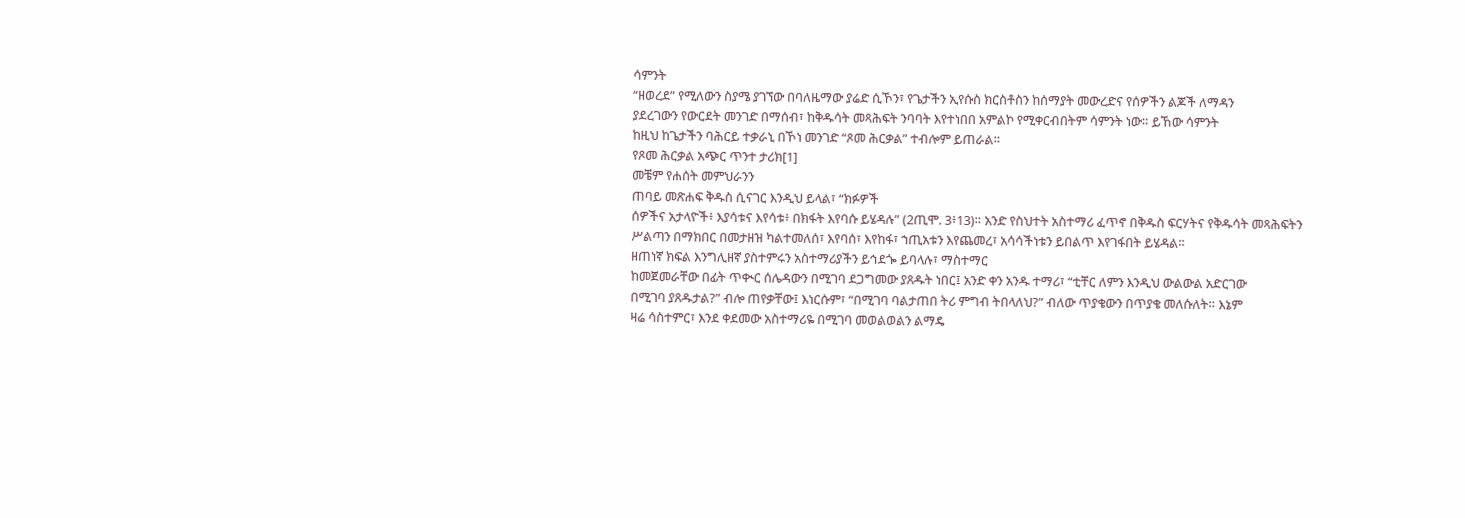ሳምንት
“ዘወረደ” የሚለውን ስያሜ ያገኘው በባለዜማው ያሬድ ሲኾን፣ የጌታችን ኢየሱስ ክርስቶስን ከሰማያት መውረድና የሰዎችን ልጆች ለማዳን
ያደረገውን የውርደት መንገድ በማሰብ፣ ከቅዱሳት መጻሕፍት ንባባት እየተነበበ አምልኮ የሚቀርብበትም ሳምንት ነው። ይኸው ሳምንት
ከዚህ ከጌታችን ባሕርይ ተቃራኒ በኾነ መንገድ “ጾመ ሕርቃል” ተብሎም ይጠራል።
የጾመ ሕርቃል አጭር ጥንተ ታሪክ[1]
መቼም የሐሰት መምህራንን
ጠባይ መጽሐፍ ቅዱስ ሲናገር እንዲህ ይላል፣ “ክፉዎች
ሰዎችና አታላዮች፥ እያሳቱና እየሳቱ፥ በክፋት እየባሱ ይሄዳሉ” (2ጢሞ. 3፥13)። አንድ የስህተት አስተማሪ ፈጥኖ በቅዱስ ፍርሃትና የቅዱሳት መጻሕፍትን
ሥልጣን በማክበር በመታዘዝ ካልተመለሰ፣ እየባሰ፣ እየከፋ፣ ኀጢአቱን እየጨመረ፣ አሳሳችነቱን ይበልጥ እየገፋበት ይሄዳል።
ዘጠነኛ ክፍል እንግሊዘኛ ያስተምሩን አስተማሪያችን ይኅደጐ ይባላሉ፣ ማስተማር
ከመጀመራቸው በፊት ጥቊር ሰሌዳውን በሚገባ ደጋግመው ያጸዱት ነበር፤ አንድ ቀን አንዱ ተማሪ፣ “ቲቸር ለምን እንዲህ ውልውል አድርገው
በሚገባ ያጸዱታል?” ብሎ ጠየቃቸው፤ እነርሱም፣ “በሚገባ ባልታጠበ ትሪ ምግብ ትበላለህ?” ብለው ጥያቄውን በጥያቄ መለሱለት። እኔም
ዛሬ ሳስተምር፣ እንደ ቀደመው አስተማሪዬ በሚገባ መወልወልን ልማዴ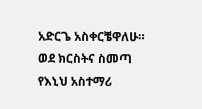አድርጌ አስቀርቼዋለሁ። ወደ ክርስትና ስመጣ የእኒህ አስተማሪ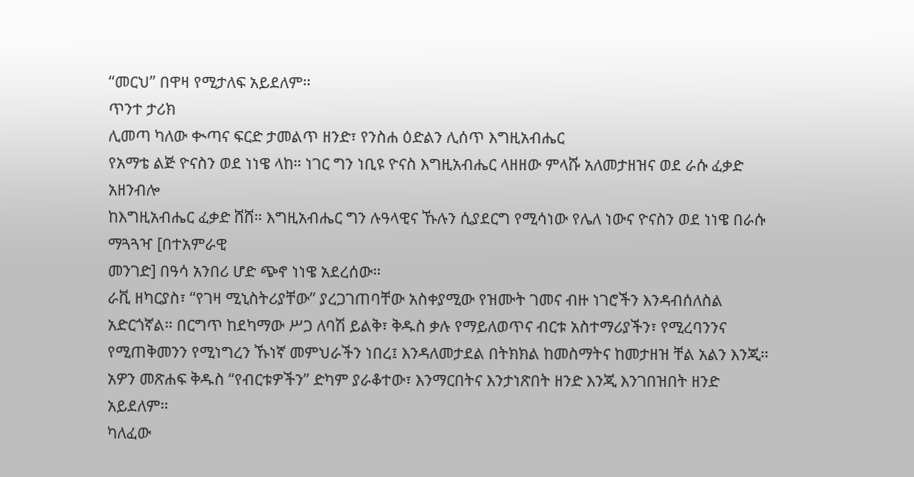“መርህ” በዋዛ የሚታለፍ አይደለም።
ጥንተ ታሪክ
ሊመጣ ካለው ቊጣና ፍርድ ታመልጥ ዘንድ፣ የንስሐ ዕድልን ሊሰጥ እግዚአብሔር
የአማቴ ልጅ ዮናስን ወደ ነነዌ ላከ። ነገር ግን ነቢዩ ዮናስ እግዚአብሔር ላዘዘው ምላሹ አለመታዘዝና ወደ ራሱ ፈቃድ አዘንብሎ
ከእግዚአብሔር ፈቃድ ሸሸ። እግዚአብሔር ግን ሉዓላዊና ኹሉን ሲያደርግ የሚሳነው የሌለ ነውና ዮናስን ወደ ነነዌ በራሱ ማጓጓዣ [በተአምራዊ
መንገድ] በዓሳ አንበሪ ሆድ ጭኖ ነነዌ አደረሰው።
ራቪ ዘካርያስ፣ “የገዛ ሚኒስትሪያቸው” ያረጋገጠባቸው አስቀያሚው የዝሙት ገመና ብዙ ነገሮችን እንዳብሰለስል አድርጎኛል። በርግጥ ከደካማው ሥጋ ለባሽ ይልቅ፣ ቅዱስ ቃሉ የማይለወጥና ብርቱ አስተማሪያችን፣ የሚረባንንና የሚጠቅመንን የሚነግረን ኹነኛ መምህራችን ነበረ፤ እንዳለመታደል በትክክል ከመስማትና ከመታዘዝ ቸል አልን እንጂ። አዎን መጽሐፍ ቅዱስ “የብርቱዎችን” ድካም ያራቆተው፣ እንማርበትና እንታነጽበት ዘንድ እንጂ እንገበዝበት ዘንድ አይደለም።
ካለፈው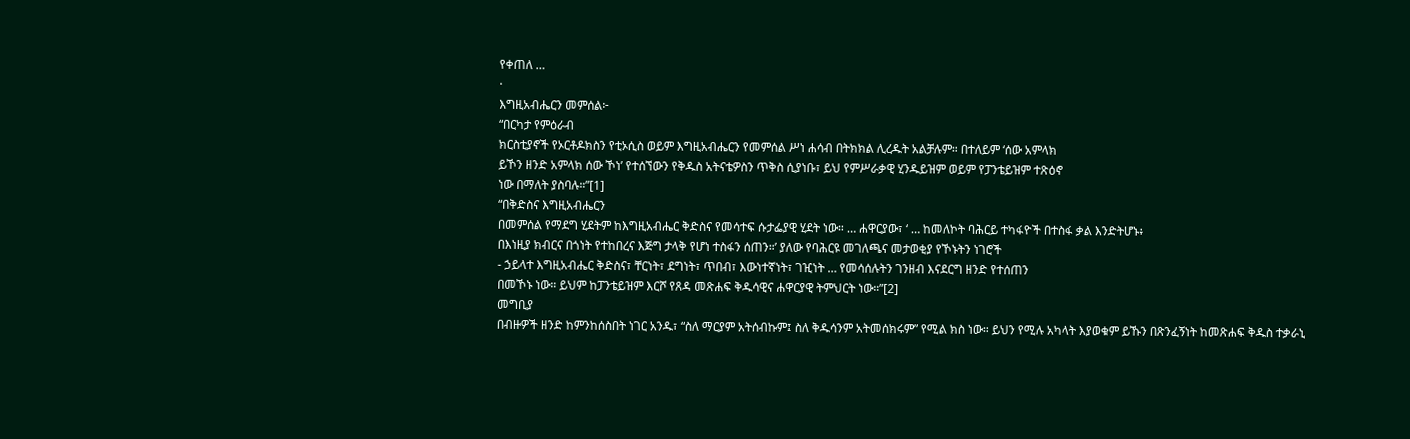የቀጠለ …
·
እግዚአብሔርን መምሰል፦
“በርካታ የምዕራብ
ክርስቲያኖች የኦርቶዶክስን የቲኦሲስ ወይም እግዚአብሔርን የመምሰል ሥነ ሐሳብ በትክክል ሊረዱት አልቻሉም። በተለይም ‘ሰው አምላክ
ይኾን ዘንድ አምላክ ሰው ኾነ’ የተሰኘውን የቅዱስ አትናቴዎስን ጥቅስ ሲያነቡ፣ ይህ የምሥራቃዊ ሂንዱይዝም ወይም የፓንቴይዝም ተጽዕኖ
ነው በማለት ያስባሉ።”[1]
“በቅድስና እግዚአብሔርን
በመምሰል የማደግ ሂደትም ከእግዚአብሔር ቅድስና የመሳተፍ ሱታፌያዊ ሂደት ነው። … ሐዋርያው፣ ‘ … ከመለኮት ባሕርይ ተካፋዮች በተስፋ ቃል እንድትሆኑ፥
በእነዚያ ክብርና በጎነት የተከበረና እጅግ ታላቅ የሆነ ተስፋን ሰጠን።’ ያለው የባሕርዩ መገለጫና መታወቂያ የኾኑትን ነገሮች
- ኃይላተ እግዚአብሔር ቅድስና፣ ቸርነት፣ ደግነት፣ ጥበብ፣ እውነተኛነት፣ ገዢነት … የመሳሰሉትን ገንዘብ እናደርግ ዘንድ የተሰጠን
በመኾኑ ነው። ይህም ከፓንቴይዝም እርሾ የጸዳ መጽሐፍ ቅዱሳዊና ሐዋርያዊ ትምህርት ነው።”[2]
መግቢያ
በብዙዎች ዘንድ ከምንከሰስበት ነገር አንዱ፣ “ስለ ማርያም አትሰብኩም፤ ስለ ቅዱሳንም አትመሰክሩም” የሚል ክስ ነው። ይህን የሚሉ አካላት እያወቁም ይኹን በጽንፈኝነት ከመጽሐፍ ቅዱስ ተቃራኒ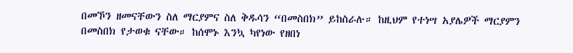በመኾን ዘመናቸውን ስለ ማርያምና ስለ ቅዱሳን “በመስበክ” ይከስራሉ። ከዚህም የተነሣ አያሌዎች ማርያምን በመስበክ የታወቁ ናቸው። ከሰሞኑ እንኳ ካየነው የዘበነ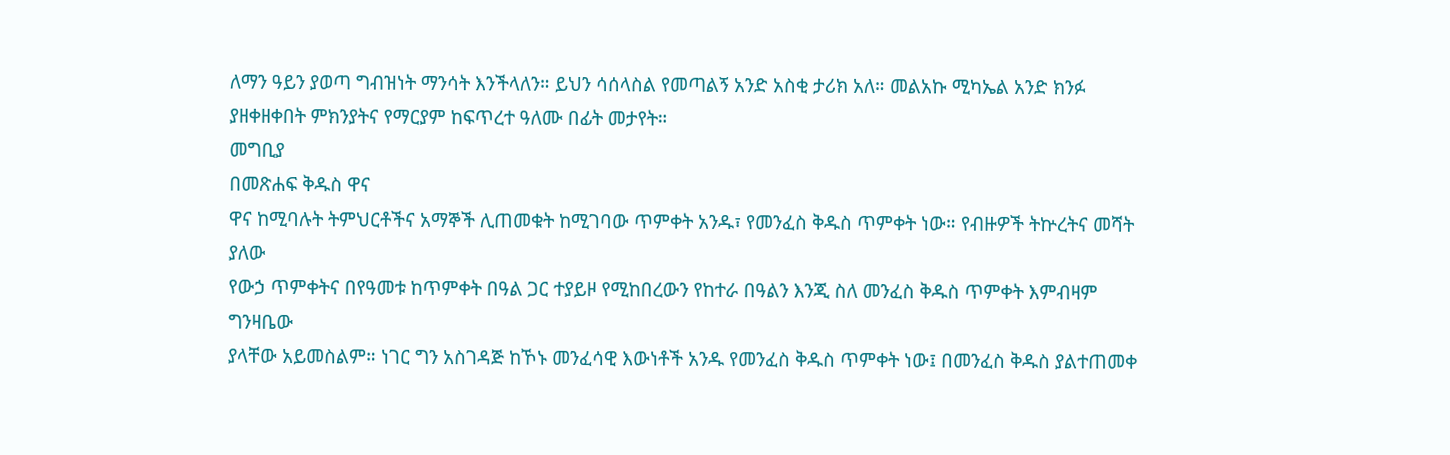ለማን ዓይን ያወጣ ግብዝነት ማንሳት እንችላለን። ይህን ሳሰላስል የመጣልኝ አንድ አስቂ ታሪክ አለ። መልአኩ ሚካኤል አንድ ክንፉ ያዘቀዘቀበት ምክንያትና የማርያም ከፍጥረተ ዓለሙ በፊት መታየት።
መግቢያ
በመጽሐፍ ቅዱስ ዋና
ዋና ከሚባሉት ትምህርቶችና አማኞች ሊጠመቁት ከሚገባው ጥምቀት አንዱ፣ የመንፈስ ቅዱስ ጥምቀት ነው። የብዙዎች ትኵረትና መሻት ያለው
የውኃ ጥምቀትና በየዓመቱ ከጥምቀት በዓል ጋር ተያይዞ የሚከበረውን የከተራ በዓልን እንጂ ስለ መንፈስ ቅዱስ ጥምቀት እምብዛም ግንዛቤው
ያላቸው አይመስልም። ነገር ግን አስገዳጅ ከኾኑ መንፈሳዊ እውነቶች አንዱ የመንፈስ ቅዱስ ጥምቀት ነው፤ በመንፈስ ቅዱስ ያልተጠመቀ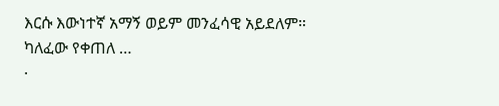እርሱ እውነተኛ አማኝ ወይም መንፈሳዊ አይደለም።
ካለፈው የቀጠለ …
·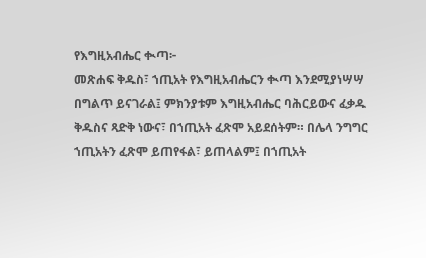የእግዚአብሔር ቊጣ፦
መጽሐፍ ቅዱስ፣ ኀጢአት የእግዚአብሔርን ቊጣ እንደሚያነሣሣ በግልጥ ይናገራል፤ ምክንያቱም እግዚአብሔር ባሕርይውና ፈቃዱ ቅዱስና ጻድቅ ነውና፣ በኀጢአት ፈጽሞ አይደሰትም። በሌላ ንግግር ኀጢአትን ፈጽሞ ይጠየፋል፣ ይጠላልም፤ በኀጢአት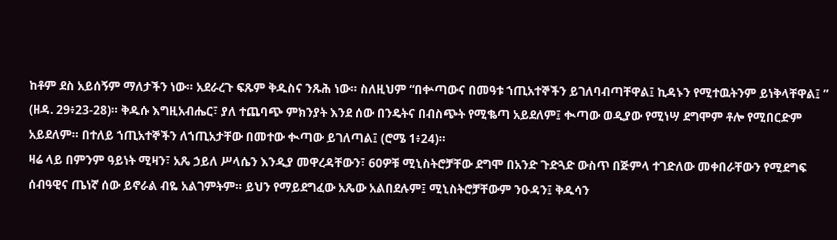ከቶም ደስ አይሰኝም ማለታችን ነው። አደራረጉ ፍጹም ቅዱስና ንጹሕ ነው። ስለዚህም “በቍጣውና በመዓቱ ኀጢአተኞችን ይገለባብጣቸዋል፤ ኪዳኑን የሚተዉትንም ይነቅላቸዋል፤ ” (ዘዳ. 29፥23-28)። ቅዱሱ እግዚአብሔር፣ ያለ ተጨባጭ ምክንያት እንደ ሰው በንዴትና በብስጭት የሚቈጣ አይደለም፤ ቊጣው ወዲያው የሚነሣ ደግሞም ቶሎ የሚበርድም አይደለም። በተለይ ኀጢአተኞችን ለኀጢአታቸው በመተው ቊጣው ይገለጣል፤ (ሮሜ 1፥24)።
ዛሬ ላይ በምንም ዓይነት ሚዛን፣ አጼ ኃይለ ሥላሴን እንዲያ መዋረዳቸውን፣ 60ዎቹ ሚኒስትሮቻቸው ደግሞ በአንድ ጉድጓድ ውስጥ በጅምላ ተገድለው መቀበራቸውን የሚደግፍ ሰብዓዊና ጤነኛ ሰው ይኖራል ብዬ አልገምትም። ይህን የማይደግፈው አጼው አልበደሉም፤ ሚኒስትሮቻቸውም ንዑዳን፤ ቅዱሳን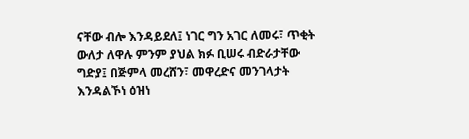ናቸው ብሎ እንዳይደለ፤ ነገር ግን አገር ለመሩ፣ ጥቂት ውለታ ለዋሉ ምንም ያህል ክፉ ቢሠሩ ብድራታቸው ግድያ፤ በጅምላ መረሸን፣ መዋረድና መንገላታት እንዳልኾነ ዕዝነ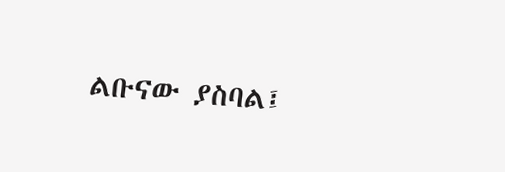ልቡናው ያስባል፤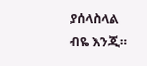ያሰላስላል ብዬ እንጂ።